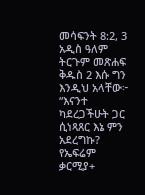መሳፍንት 8:2, 3 አዲስ ዓለም ትርጉም መጽሐፍ ቅዱስ 2 እሱ ግን እንዲህ አላቸው፦ “እናንተ ካደረጋችሁት ጋር ሲነጻጸር እኔ ምን አደረግኩ? የኤፍሬም ቃርሚያ+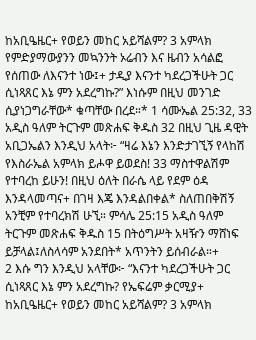ከአቢዔዜር+ የወይን መከር አይሻልም? 3 አምላክ የምድያማውያንን መኳንንት ኦሬብን እና ዜብን አሳልፎ የሰጠው ለእናንተ ነው፤+ ታዲያ እናንተ ካደረጋችሁት ጋር ሲነጻጸር እኔ ምን አደረግኩ?” እነሱም በዚህ መንገድ ሲያነጋግራቸው* ቁጣቸው በረደ።* 1 ሳሙኤል 25:32, 33 አዲስ ዓለም ትርጉም መጽሐፍ ቅዱስ 32 በዚህ ጊዜ ዳዊት አቢጋኤልን እንዲህ አላት፦ “ዛሬ እኔን እንድታገኚኝ የላከሽ የእስራኤል አምላክ ይሖዋ ይወደስ! 33 ማስተዋልሽም የተባረከ ይሁን! በዚህ ዕለት በራሴ ላይ የደም ዕዳ እንዳላመጣና+ በገዛ እጄ እንዳልበቀል* ስለጠበቅሽኝ አንቺም የተባረክሽ ሁኚ። ምሳሌ 25:15 አዲስ ዓለም ትርጉም መጽሐፍ ቅዱስ 15 በትዕግሥት አዛዥን ማሸነፍ ይቻላል፤ለስላሳም አንደበት* አጥንትን ይሰብራል።+
2 እሱ ግን እንዲህ አላቸው፦ “እናንተ ካደረጋችሁት ጋር ሲነጻጸር እኔ ምን አደረግኩ? የኤፍሬም ቃርሚያ+ ከአቢዔዜር+ የወይን መከር አይሻልም? 3 አምላክ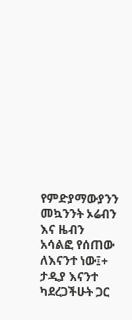የምድያማውያንን መኳንንት ኦሬብን እና ዜብን አሳልፎ የሰጠው ለእናንተ ነው፤+ ታዲያ እናንተ ካደረጋችሁት ጋር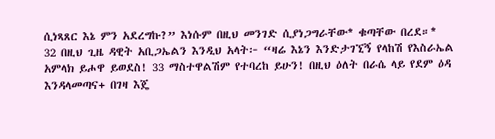ሲነጻጸር እኔ ምን አደረግኩ?” እነሱም በዚህ መንገድ ሲያነጋግራቸው* ቁጣቸው በረደ።*
32 በዚህ ጊዜ ዳዊት አቢጋኤልን እንዲህ አላት፦ “ዛሬ እኔን እንድታገኚኝ የላከሽ የእስራኤል አምላክ ይሖዋ ይወደስ! 33 ማስተዋልሽም የተባረከ ይሁን! በዚህ ዕለት በራሴ ላይ የደም ዕዳ እንዳላመጣና+ በገዛ እጄ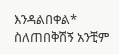እንዳልበቀል* ስለጠበቅሽኝ አንቺም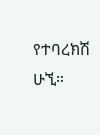የተባረክሽ ሁኚ።